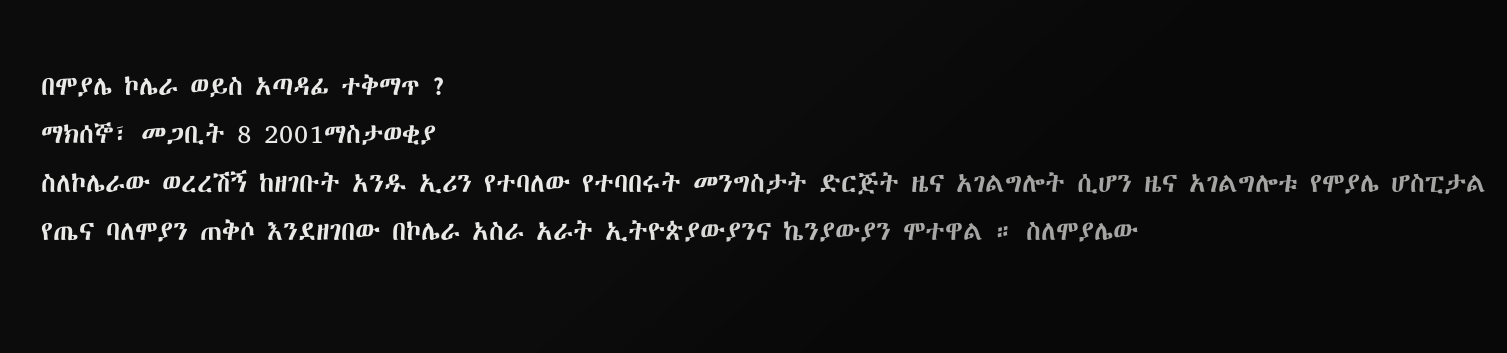በሞያሌ ኮሌራ ወይስ አጣዳፊ ተቅማጥ ?
ማክሰኞ፣ መጋቢት 8 2001ማስታወቂያ
ስለኮሌራው ወረረሽኝ ከዘገቡት አንዱ ኢሪን የተባለው የተባበሩት መንግስታት ድርጅት ዜና አገልግሎት ሲሆን ዜና አገልግሎቱ የሞያሌ ሆስፒታል የጤና ባለሞያን ጠቅሶ እንደዘገበው በኮሌራ አስራ አራት ኢትዮጵያውያንና ኬንያውያን ሞተዋል ። ስለሞያሌው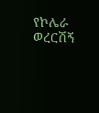የኮሌራ ወረርሽኝ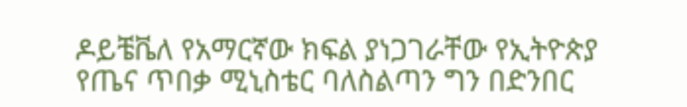ዶይቼቬለ የአማርኛው ክፍል ያነጋገራቸው የኢትዮጵያ የጤና ጥበቃ ሚኒስቴር ባለስልጣን ግን በድንበር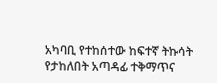አካባቢ የተከሰተው ከፍተኛ ትኩሳት የታከለበት አጣዳፊ ተቅማጥና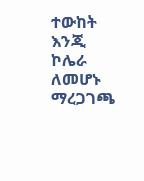ተውከት እንጂ ኮሌራ ለመሆኑ ማረጋገጫ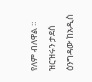የለም ብለዋል ። ዝርዝሩን ታደሰ ዕንግዳው ከአዲስ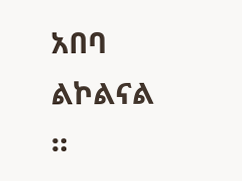አበባ ልኮልናል ።